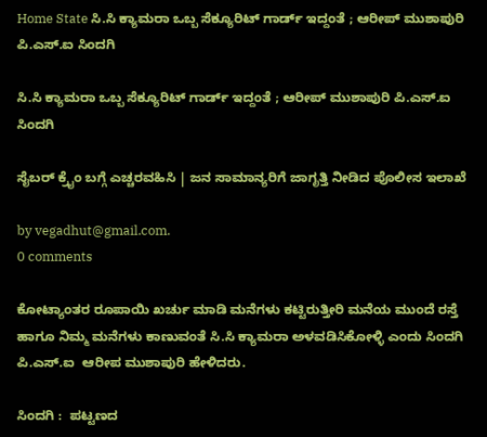Home State ಸಿ.ಸಿ ಕ್ಯಾಮರಾ ಒಬ್ಬ ಸೆಕ್ಯೂರಿಟ್ ಗಾರ್ಡ್ ಇದ್ದಂತೆ ; ಆರೀಪ್ ಮುಶಾಪುರಿ ಪಿ.ಎಸ್.ಐ ಸಿಂದಗಿ

ಸಿ.ಸಿ ಕ್ಯಾಮರಾ ಒಬ್ಬ ಸೆಕ್ಯೂರಿಟ್ ಗಾರ್ಡ್ ಇದ್ದಂತೆ ; ಆರೀಪ್ ಮುಶಾಪುರಿ ಪಿ.ಎಸ್.ಐ ಸಿಂದಗಿ

ಸೈಬರ್ ಕ್ರೈಂ ಬಗ್ಗೆ ಎಚ್ಚರವಹಿಸಿ | ಜನ ಸಾಮಾನ್ಯರಿಗೆ ಜಾಗೃತ್ತಿ ನೀಡಿದ ಪೊಲೀಸ ಇಲಾಖೆ

by vegadhut@gmail.com.
0 comments

ಕೋಟ್ಯಾಂತರ ರೂಪಾಯಿ ಖರ್ಚು ಮಾಡಿ ಮನೆಗಳು ಕಟ್ಟಿರುತ್ತೀರಿ ಮನೆಯ ಮುಂದೆ ರಸ್ತೆ ಹಾಗೂ ನಿಮ್ಮ ಮನೆಗಳು ಕಾಣುವಂತೆ ಸಿ.ಸಿ ಕ್ಯಾಮರಾ ಅಳವಡಿಸಿಕೋಳ್ಳಿ ಎಂದು ಸಿಂದಗಿ ಪಿ.ಎಸ್.ಐ  ಆರೀಪ ಮುಶಾಪುರಿ ಹೇಳಿದರು.

ಸಿಂದಗಿ :  ಪಟ್ಟಣದ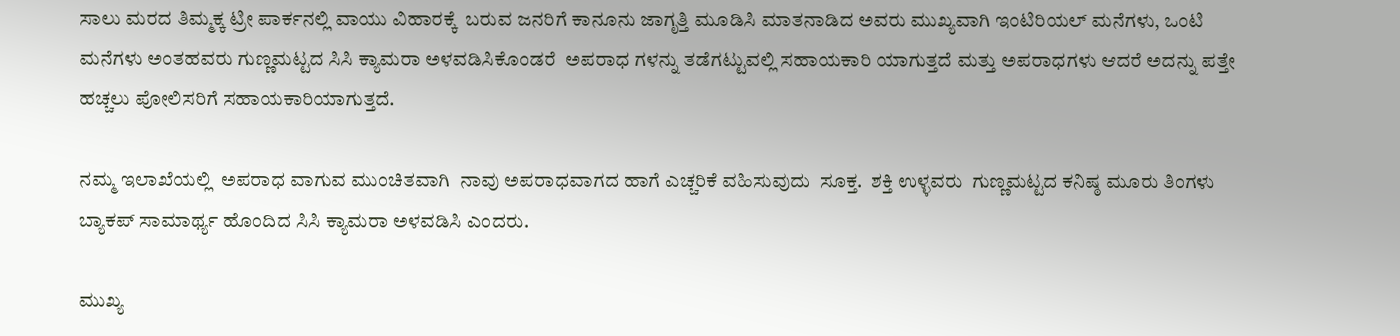ಸಾಲು ಮರದ ತಿಮ್ಮಕ್ಕ ಟ್ರೀ ಪಾರ್ಕನಲ್ಲಿ ವಾಯು ವಿಹಾರಕ್ಕೆ  ಬರುವ ಜನರಿಗೆ ಕಾನೂನು ಜಾಗೃತ್ತಿ ಮೂಡಿಸಿ ಮಾತನಾಡಿದ ಅವರು ಮುಖ್ಯವಾಗಿ ಇಂಟಿರಿಯಲ್ ಮನೆಗಳು, ಒಂಟಿ ಮನೆಗಳು ಅಂತಹವರು ಗುಣ್ಣಮಟ್ಟದ ಸಿಸಿ ಕ್ಯಾಮರಾ ಅಳವಡಿಸಿಕೊಂಡರೆ  ಅಪರಾಧ ಗಳನ್ನು ತಡೆಗಟ್ಟುವಲ್ಲಿ ಸಹಾಯಕಾರಿ ಯಾಗುತ್ತದೆ ಮತ್ತು ಅಪರಾಧಗಳು ಆದರೆ ಅದನ್ನು ಪತ್ತೇ ಹಚ್ಚಲು ಪೋಲಿಸರಿಗೆ ಸಹಾಯಕಾರಿಯಾಗುತ್ತದೆ.

ನಮ್ಮ ಇಲಾಖೆಯಲ್ಲಿ  ಅಪರಾಧ ವಾಗುವ ಮುಂಚಿತವಾಗಿ  ನಾವು ಅಪರಾಧವಾಗದ ಹಾಗೆ ಎಚ್ಚರಿಕೆ ವಹಿಸುವುದು  ಸೂಕ್ತ.  ಶಕ್ತಿ ಉಳ್ಳವರು  ಗುಣ್ಣಮಟ್ಟದ ಕನಿಷ್ಠ ಮೂರು ತಿಂಗಳು ಬ್ಯಾಕಪ್ ಸಾಮಾರ್ಥ್ಯ ಹೊಂದಿದ ಸಿಸಿ ಕ್ಯಾಮರಾ ಅಳವಡಿಸಿ ಎಂದರು.

ಮುಖ್ಯ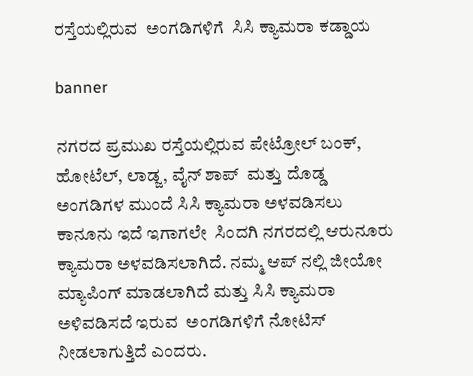ರಸ್ತೆಯಲ್ಲಿರುವ  ಅಂಗಡಿಗಳಿಗೆ  ಸಿಸಿ ಕ್ಯಾಮರಾ ಕಡ್ಡಾಯ

banner

ನಗರದ ಪ್ರಮುಖ ರಸ್ತೆಯಲ್ಲಿರುವ ಪೇಟ್ರೋಲ್ ಬಂಕ್, ಹೋಟೆಲ್, ಲಾಡ್ಜ, ವೈನ್ ಶಾಪ್  ಮತ್ತು ದೊಡ್ಡ ಅಂಗಡಿಗಳ ಮುಂದೆ ಸಿಸಿ ಕ್ಯಾಮರಾ ಅಳವಡಿಸಲು ಕಾನೂನು ಇದೆ ಇಗಾಗಲೇ  ಸಿಂದಗಿ ನಗರದಲ್ಲಿ ಆರುನೂರು ಕ್ಯಾಮರಾ ಅಳವಡಿಸಲಾಗಿದೆ. ನಮ್ಮ ಆಪ್ ನಲ್ಲಿ ಜೀಯೋ ಮ್ಯಾಪಿಂಗ್ ಮಾಡಲಾಗಿದೆ ಮತ್ತು ಸಿಸಿ ಕ್ಯಾಮರಾ ಅಳಿವಡಿಸದೆ ಇರುವ  ಅಂಗಡಿಗಳಿಗೆ ನೋಟಿಸ್ ನೀಡಲಾಗುತ್ತಿದೆ ಎಂದರು.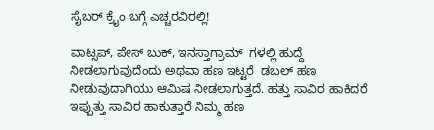ಸೈಬರ್ ಕ್ರೈಂ ಬಗ್ಗೆ ಎಚ್ಚರವಿರಲ್ಲಿ!

ವಾಟ್ಸಪ್, ಪೇಸ್ ಬುಕ್, ಇನಸ್ತಾಗ್ರಾಮ್  ಗಳಲ್ಲಿ ಹುದ್ದೆ ನೀಡಲಾಗುವುದೆಂದು ಅಥವಾ ಹಣ ಇಟ್ಟರೆ  ಡಬಲ್ ಹಣ ನೀಡುವುದಾಗಿಯು ಆಮಿಷ ನೀಡಲಾಗುತ್ತದೆ. ಹತ್ತು ಸಾವಿರ ಹಾಕಿದರೆ ಇಪ್ಪುತ್ತು ಸಾವಿರ ಹಾಕುತ್ತಾರೆ ನಿಮ್ಮ ಹಣ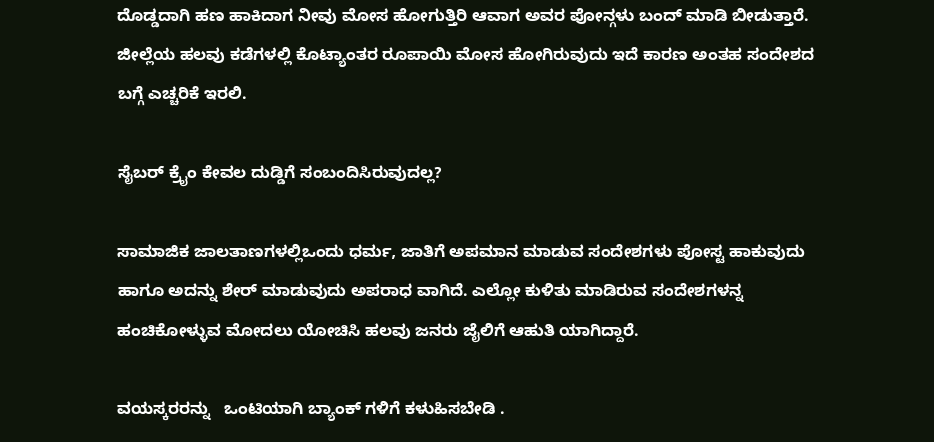ದೊಡ್ಡದಾಗಿ ಹಣ ಹಾಕಿದಾಗ ನೀವು ಮೋಸ ಹೋಗುತ್ತಿರಿ ಆವಾಗ ಅವರ ಪೋನ್ಗಳು ಬಂದ್ ಮಾಡಿ ಬೀಡುತ್ತಾರೆ.  ಜೀಲ್ಲೆಯ ಹಲವು ಕಡೆಗಳಲ್ಲಿ ಕೊಟ್ಯಾಂತರ ರೂಪಾಯಿ ಮೋಸ ಹೋಗಿರುವುದು ಇದೆ ಕಾರಣ ಅಂತಹ ಸಂದೇಶದ ಬಗ್ಗೆ ಎಚ್ಚರಿಕೆ ಇರಲಿ.

ಸೈಬರ್ ಕ್ರೈಂ ಕೇವಲ ದುಡ್ಡಿಗೆ ಸಂಬಂದಿಸಿರುವುದಲ್ಲ?

ಸಾಮಾಜಿಕ ಜಾಲತಾಣಗಳಲ್ಲಿಒಂದು ಧರ್ಮ, ಜಾತಿಗೆ ಅಪಮಾನ ಮಾಡುವ ಸಂದೇಶಗಳು ಪೋಸ್ಟ ಹಾಕುವುದು ಹಾಗೂ ಅದನ್ನು ಶೇರ್ ಮಾಡುವುದು ಅಪರಾಧ ವಾಗಿದೆ. ಎಲ್ಲೋ ಕುಳಿತು ಮಾಡಿರುವ ಸಂದೇಶಗಳನ್ನ ಹಂಚಿಕೋಳ್ಳುವ ಮೋದಲು ಯೋಚಿಸಿ ಹಲವು ಜನರು ಜೈಲಿಗೆ ಆಹುತಿ ಯಾಗಿದ್ದಾರೆ.

ವಯಸ್ಕರರನ್ನು   ಒಂಟಿಯಾಗಿ ಬ್ಯಾಂಕ್ ಗಳಿಗೆ ಕಳುಹಿಸಬೇಡಿ .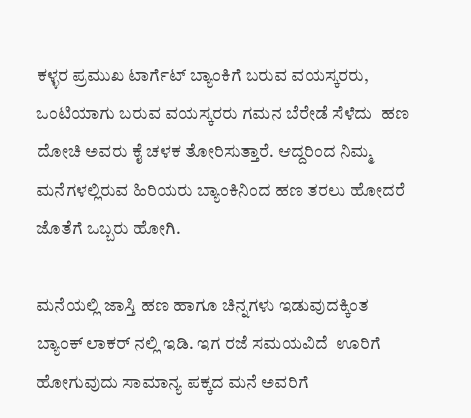ಕಳ್ಳರ ಪ್ರಮುಖ ಟಾರ್ಗೆಟ್ ಬ್ಯಾಂಕಿಗೆ ಬರುವ ವಯಸ್ಕರರು, ಒಂಟಿಯಾಗು ಬರುವ ವಯಸ್ಕರರು ಗಮನ ಬೆರೇಡೆ ಸೆಳೆದು  ಹಣ ದೋಚಿ ಅವರು ಕೈ ಚಳಕ ತೋರಿಸುತ್ತಾರೆ. ಆದ್ದರಿಂದ ನಿಮ್ಮ ಮನೆಗಳಲ್ಲಿರುವ ಹಿರಿಯರು ಬ್ಯಾಂಕಿನಿಂದ ಹಣ ತರಲು ಹೋದರೆ ಜೊತೆಗೆ ಒಬ್ಬರು ಹೋಗಿ.

ಮನೆಯಲ್ಲಿ ಜಾಸ್ತಿ ಹಣ ಹಾಗೂ ಚಿನ್ನಗಳು ಇಡುವುದಕ್ಕಿಂತ ಬ್ಯಾಂಕ್ ಲಾಕರ್ ನಲ್ಲಿ ಇಡಿ. ಇಗ ರಜೆ ಸಮಯವಿದೆ  ಊರಿಗೆ ಹೋಗುವುದು ಸಾಮಾನ್ಯ ಪಕ್ಕದ ಮನೆ ಅವರಿಗೆ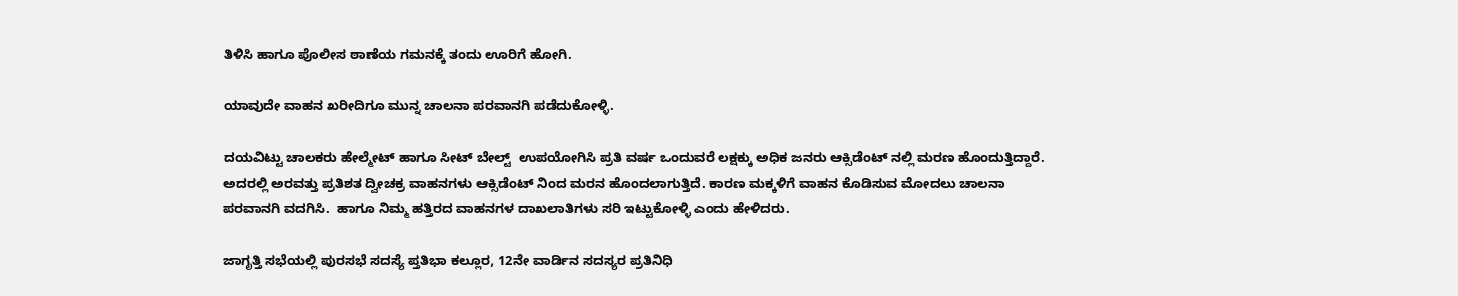ತಿಳಿಸಿ ಹಾಗೂ ಪೊಲೀಸ ಠಾಣೆಯ ಗಮನಕ್ಕೆ ತಂದು ಊರಿಗೆ ಹೋಗಿ.

ಯಾವುದೇ ವಾಹನ ಖರೀದಿಗೂ ಮುನ್ನ ಚಾಲನಾ ಪರವಾನಗಿ ಪಡೆದುಕೋಳ್ಳಿ.

ದಯವಿಟ್ಟು ಚಾಲಕರು ಹೇಲ್ಮೇಟ್ ಹಾಗೂ ಸೀಟ್ ಬೇಲ್ಟ್  ಉಪಯೋಗಿಸಿ ಪ್ರತಿ ವರ್ಷ ಒಂದುವರೆ ಲಕ್ಷಕ್ಕು ಅಧಿಕ ಜನರು ಆಕ್ಸಿಡೆಂಟ್ ನಲ್ಲಿ ಮರಣ ಹೊಂದುತ್ತಿದ್ದಾರೆ. ಅದರಲ್ಲಿ ಅರವತ್ತು ಪ್ರತಿಶತ ದ್ವೀಚಕ್ರ ವಾಹನಗಳು ಆಕ್ಸಿಡೆಂಟ್ ನಿಂದ ಮರನ ಹೊಂದಲಾಗುತ್ತಿದೆ. ಕಾರಣ ಮಕ್ಕಳಿಗೆ ವಾಹನ ಕೊಡಿಸುವ ಮೋದಲು ಚಾಲನಾ ಪರವಾನಗಿ ವದಗಿಸಿ.  ಹಾಗೂ ನಿಮ್ಮ ಹತ್ತಿರದ ವಾಹನಗಳ ದಾಖಲಾತಿಗಳು ಸರಿ ಇಟ್ಟುಕೋಳ್ಳಿ ಎಂದು ಹೇಳಿದರು.

ಜಾಗೃತ್ತಿ ಸಭೆಯಲ್ಲಿ ಪುರಸಭೆ ಸದಸ್ಯೆ ಪ್ತತಿಭಾ ಕಲ್ಲೂರ, 12ನೇ ವಾರ್ಡಿನ ಸದಸ್ಯರ ಪ್ರತಿನಿಧಿ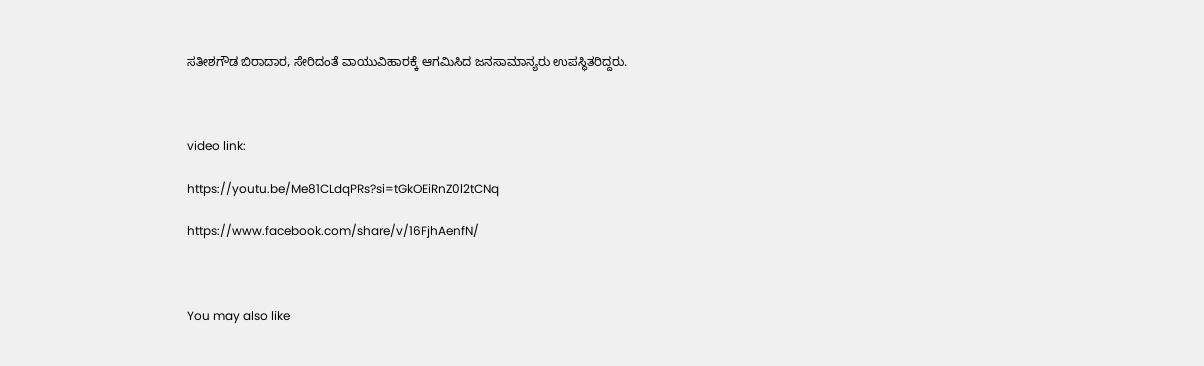ಸತೀಶಗೌಡ ಬಿರಾದಾರ, ಸೇರಿದಂತೆ ವಾಯುವಿಹಾರಕ್ಕೆ ಆಗಮಿಸಿದ ಜನಸಾಮಾನ್ಯರು ಉಪಸ್ಥಿತರಿದ್ದರು.



video link:

https://youtu.be/Me81CLdqPRs?si=tGkOEiRnZ0l2tCNq

https://www.facebook.com/share/v/16FjhAenfN/



You may also like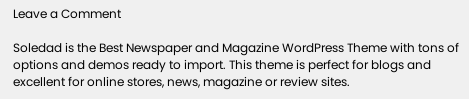Leave a Comment

Soledad is the Best Newspaper and Magazine WordPress Theme with tons of options and demos ready to import. This theme is perfect for blogs and excellent for online stores, news, magazine or review sites.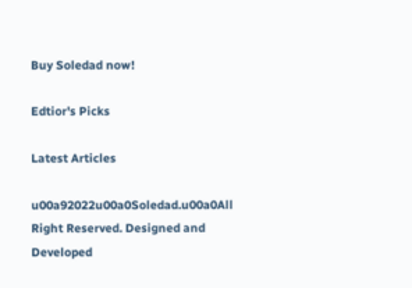Buy Soledad now!

Edtior's Picks

Latest Articles

u00a92022u00a0Soledad.u00a0All Right Reserved. Designed and Developed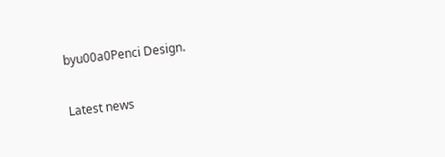byu00a0Penci Design.

Latest news